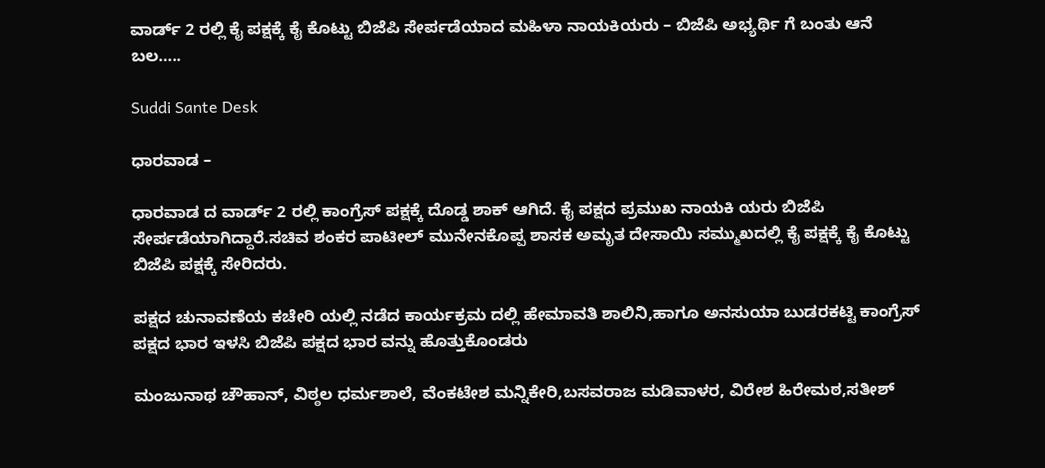ವಾರ್ಡ್ 2 ರಲ್ಲಿ ಕೈ ಪಕ್ಷಕ್ಕೆ ಕೈ ಕೊಟ್ಟು ಬಿಜೆಪಿ ಸೇರ್ಪಡೆಯಾದ ಮಹಿಳಾ ನಾಯಕಿಯರು – ಬಿಜೆಪಿ ಅಭ್ಯರ್ಥಿ ಗೆ ಬಂತು ಆನೆ ಬಲ…..

Suddi Sante Desk

ಧಾರವಾಡ –

ಧಾರವಾಡ ದ ವಾರ್ಡ್ 2 ರಲ್ಲಿ ಕಾಂಗ್ರೆಸ್ ಪಕ್ಷಕ್ಕೆ ದೊಡ್ಡ ಶಾಕ್ ಆಗಿದೆ. ಕೈ ಪಕ್ಷದ ಪ್ರಮುಖ ನಾಯಕಿ ಯರು ಬಿಜೆಪಿ ಸೇರ್ಪಡೆಯಾಗಿದ್ದಾರೆ.ಸಚಿವ ಶಂಕರ ಪಾಟೀಲ್ ಮುನೇನಕೊಪ್ಪ ಶಾಸಕ ಅಮೃತ ದೇಸಾಯಿ ಸಮ್ಮುಖದಲ್ಲಿ ಕೈ ಪಕ್ಷಕ್ಕೆ ಕೈ ಕೊಟ್ಟು ಬಿಜೆಪಿ ಪಕ್ಷಕ್ಕೆ ಸೇರಿದರು.

ಪಕ್ಷದ ಚುನಾವಣೆಯ ಕಚೇರಿ ಯಲ್ಲಿ ನಡೆದ ಕಾರ್ಯಕ್ರಮ ದಲ್ಲಿ ಹೇಮಾವತಿ ಶಾಲಿನಿ,ಹಾಗೂ ಅನಸುಯಾ ಬುಡರಕಟ್ಟಿ ಕಾಂಗ್ರೆಸ್ ಪಕ್ಷದ ಭಾರ ಇಳಸಿ ಬಿಜೆಪಿ ಪಕ್ಷದ ಭಾರ ವನ್ನು ಹೊತ್ತುಕೊಂಡರು

ಮಂಜುನಾಥ ಚೌಹಾನ್, ವಿಠ್ಠಲ ಧರ್ಮಶಾಲೆ, ವೆಂಕಟೇಶ ಮನ್ನಿಕೇರಿ,ಬಸವರಾಜ ಮಡಿವಾಳರ, ವಿರೇಶ ಹಿರೇಮಠ,ಸತೀಶ್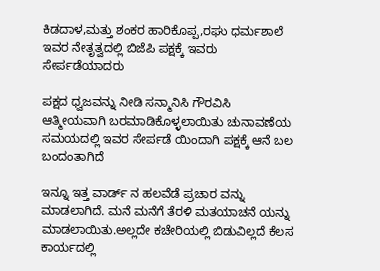ಕಿಡದಾಳ,ಮತ್ತು ಶಂಕರ ಹಾರಿಕೊಪ್ಪ,ರಘು ಧರ್ಮಶಾಲೆ ಇವರ ನೇತೃತ್ವದಲ್ಲಿ ಬಿಜೆಪಿ ಪಕ್ಷಕ್ಕೆ ಇವರು ಸೇರ್ಪಡೆಯಾದರು

ಪಕ್ಷದ ಧ್ವಜವನ್ನು ನೀಡಿ ಸನ್ಮಾನಿಸಿ ಗೌರವಿಸಿ ಆತ್ಮೀಯವಾಗಿ ಬರಮಾಡಿಕೊಳ್ಳಲಾಯಿತು ಚುನಾವಣೆಯ ಸಮಯದಲ್ಲಿ ಇವರ ಸೇರ್ಪಡೆ ಯಿಂದಾಗಿ ಪಕ್ಷಕ್ಕೆ ಆನೆ ಬಲ ಬಂದಂತಾಗಿದೆ

ಇನ್ನೂ ಇತ್ತ ವಾರ್ಡ್ ನ ಹಲವೆಡೆ ಪ್ರಚಾರ ವನ್ನು ಮಾಡಲಾಗಿದೆ. ಮನೆ ಮನೆಗೆ ತೆರಳಿ ಮತಯಾಚನೆ ಯನ್ನು ಮಾಡಲಾಯಿತು.ಅಲ್ಲದೇ ಕಚೇರಿಯಲ್ಲಿ ಬಿಡುವಿಲ್ಲದೆ ಕೆಲಸ ಕಾರ್ಯದಲ್ಲಿ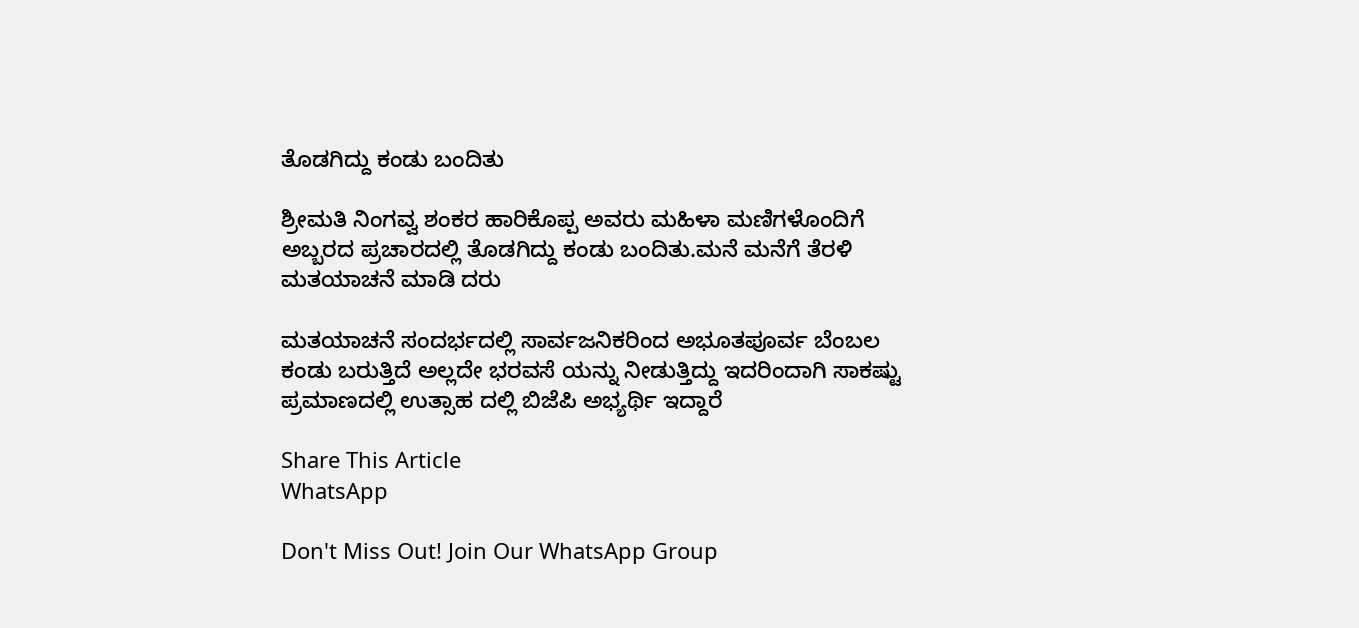ತೊಡಗಿದ್ದು ಕಂಡು ಬಂದಿತು

ಶ್ರೀಮತಿ ನಿಂಗವ್ವ ಶಂಕರ ಹಾರಿಕೊಪ್ಪ ಅವರು ಮಹಿಳಾ ಮಣಿಗಳೊಂದಿಗೆ ಅಬ್ಬರದ ಪ್ರಚಾರದಲ್ಲಿ ತೊಡಗಿದ್ದು ಕಂಡು ಬಂದಿತು.ಮನೆ ಮನೆಗೆ ತೆರಳಿ ಮತಯಾಚನೆ ಮಾಡಿ ದರು

ಮತಯಾಚನೆ ಸಂದರ್ಭದಲ್ಲಿ ಸಾರ್ವಜನಿಕರಿಂದ ಅಭೂತಪೂರ್ವ ಬೆಂಬಲ ಕಂಡು ಬರುತ್ತಿದೆ ಅಲ್ಲದೇ ಭರವಸೆ ಯನ್ನು ನೀಡುತ್ತಿದ್ದು ಇದರಿಂದಾಗಿ ಸಾಕಷ್ಟು ಪ್ರಮಾಣದಲ್ಲಿ ಉತ್ಸಾಹ ದಲ್ಲಿ ಬಿಜೆಪಿ ಅಭ್ಯರ್ಥಿ ಇದ್ದಾರೆ

Share This Article
WhatsApp

Don't Miss Out! Join Our WhatsApp Group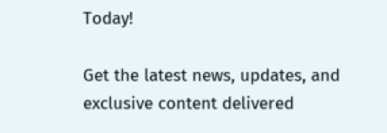Today!

Get the latest news, updates, and exclusive content delivered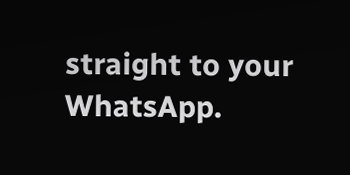straight to your WhatsApp.